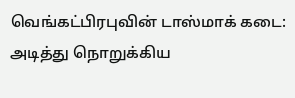வெங்கட்பிரபுவின் டாஸ்மாக் கடை: அடித்து நொறுக்கிய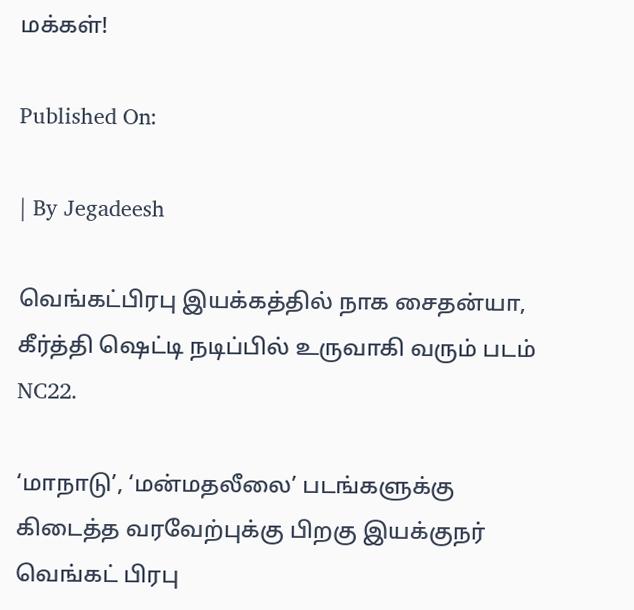மக்கள்!

Published On:

| By Jegadeesh

வெங்கட்பிரபு இயக்கத்தில் நாக சைதன்யா, கீர்த்தி ஷெட்டி நடிப்பில் உருவாகி வரும் படம் NC22.

‘மாநாடு’, ‘மன்மதலீலை’ படங்களுக்கு கிடைத்த வரவேற்புக்கு பிறகு இயக்குநர் வெங்கட் பிரபு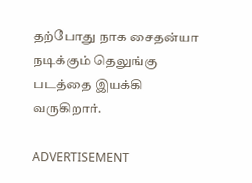தற்போது நாக சைதன்யா நடிக்கும் தெலுங்கு படத்தை இயக்கி வருகிறார்.

ADVERTISEMENT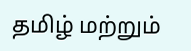தமிழ் மற்றும்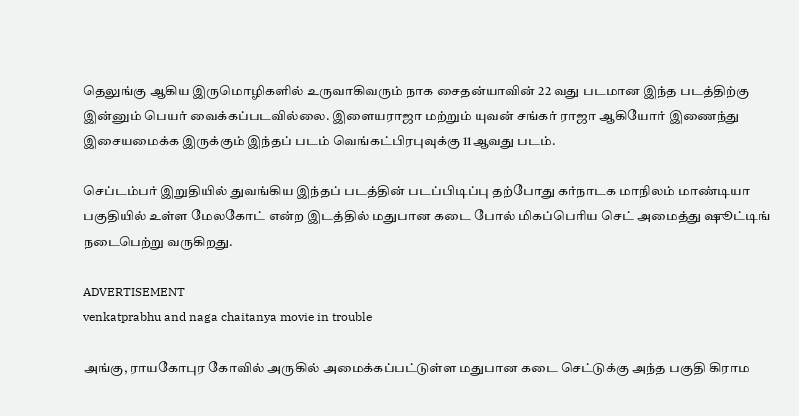தெலுங்கு ஆகிய இருமொழிகளில் உருவாகிவரும் நாக சைதன்யாவின் 22 வது படமான இந்த படத்திற்கு இன்னும் பெயர் வைக்கப்படவில்லை. இளையராஜா மற்றும் யுவன் சங்கர் ராஜா ஆகியோர் இணைந்து இசையமைக்க இருக்கும் இந்தப் படம் வெங்கட்பிரபுவுக்கு 11ஆவது படம்.

செப்டம்பர் இறுதியில் துவங்கிய இந்தப் படத்தின் படப்பிடிப்பு தற்போது கர்நாடக மாநிலம் மாண்டியா பகுதியில் உள்ள மேலகோட் என்ற இடத்தில் மதுபான கடை போல் மிகப்பெரிய செட் அமைத்து ஷூட்டிங் நடைபெற்று வருகிறது.

ADVERTISEMENT
venkatprabhu and naga chaitanya movie in trouble

அங்கு, ராயகோபுர கோவில் அருகில் அமைக்கப்பட்டுள்ள மதுபான கடை செட்டுக்கு அந்த பகுதி கிராம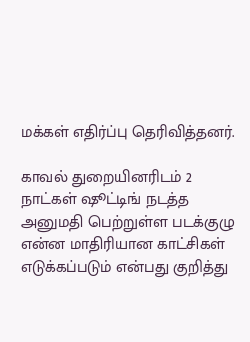மக்கள் எதிர்ப்பு தெரிவித்தனர்.

காவல் துறையினரிடம் 2 நாட்கள் ஷூட்டிங் நடத்த அனுமதி பெற்றுள்ள படக்குழு என்ன மாதிரியான காட்சிகள் எடுக்கப்படும் என்பது குறித்து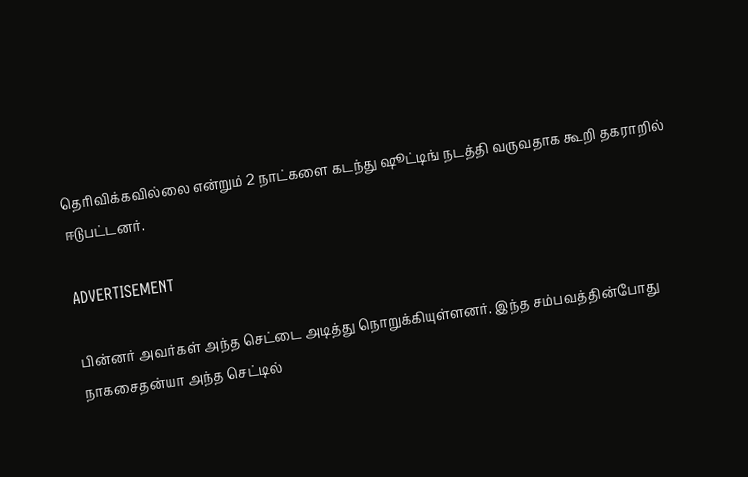தெரிவிக்கவில்லை என்றும் 2 நாட்களை கடந்து ஷூட்டிங் நடத்தி வருவதாக கூறி தகராறில் ஈடுபட்டனர்.

ADVERTISEMENT

பின்னர் அவர்கள் அந்த செட்டை அடித்து நொறுக்கியுள்ளனர். இந்த சம்பவத்தின்போது நாகசைதன்யா அந்த செட்டில்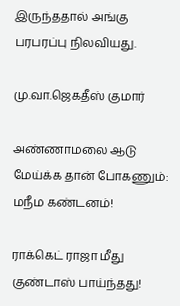இருந்ததால் அங்கு பரபரப்பு நிலவியது.

மு.வா.ஜெகதீஸ் குமார்

அண்ணாமலை ஆடு மேய்க்க தான் போகணும்: மநீம கண்டனம்!

ராக்கெட் ராஜா மீது குண்டாஸ் பாய்ந்தது!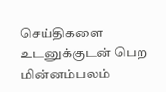செய்திகளை உடனுக்குடன் பெற மின்னம்பலம்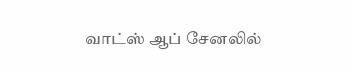வாட்ஸ் ஆப் சேனலில்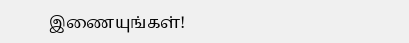இணையுங்கள்!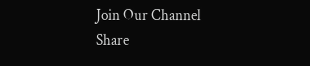Join Our Channel
Share